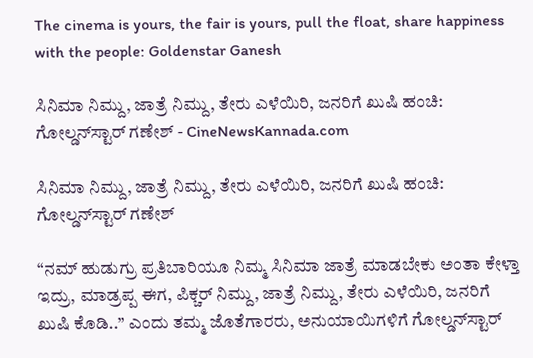The cinema is yours, the fair is yours, pull the float, share happiness with the people: Goldenstar Ganesh

ಸಿನಿಮಾ ನಿಮ್ದು, ಜಾತ್ರೆ ನಿಮ್ದು, ತೇರು ಎಳೆಯಿರಿ, ಜನರಿಗೆ ಖುಷಿ ಹಂಚಿ: ಗೋಲ್ಡನ್‍ಸ್ಟಾರ್ ಗಣೇಶ್ - CineNewsKannada.com

ಸಿನಿಮಾ ನಿಮ್ದು, ಜಾತ್ರೆ ನಿಮ್ದು, ತೇರು ಎಳೆಯಿರಿ, ಜನರಿಗೆ ಖುಷಿ ಹಂಚಿ: ಗೋಲ್ಡನ್‍ಸ್ಟಾರ್ ಗಣೇಶ್

“ನಮ್ ಹುಡುಗ್ರು ಪ್ರತಿಬಾರಿಯೂ ನಿಮ್ಮ ಸಿನಿಮಾ ಜಾತ್ರೆ ಮಾಡಬೇಕು ಅಂತಾ ಕೇಳ್ತಾ ಇದ್ರು, ಮಾಡ್ರಪ್ಪ ಈಗ, ಪಿಕ್ಚರ್ ನಿಮ್ದು, ಜಾತ್ರೆ ನಿಮ್ದು, ತೇರು ಎಳೆಯಿರಿ, ಜನರಿಗೆ ಖುಷಿ ಕೊಡಿ..” ಎಂದು ತಮ್ಮ ಜೊತೆಗಾರರು, ಅನುಯಾಯಿಗಳಿಗೆ ಗೋಲ್ಡನ್‍ಸ್ಟಾರ್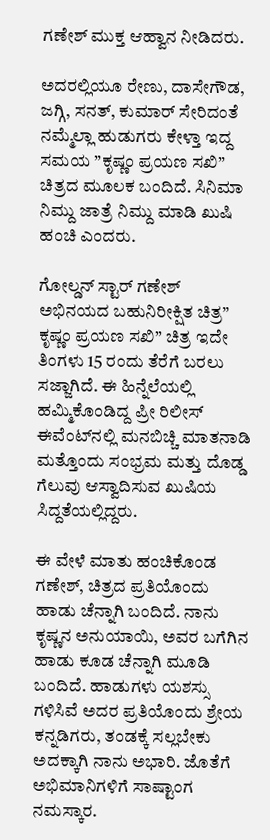ಗಣೇಶ್ ಮುಕ್ತ ಆಹ್ವಾನ ನೀಡಿದರು.

ಅದರಲ್ಲಿಯೂ ರೇಣು, ದಾಸೇಗೌಡ, ಜಗ್ಗಿ, ಸನತ್, ಕುಮಾರ್ ಸೇರಿದಂತೆ ನಮ್ಮೆಲ್ಲಾ ಹುಡುಗರು ಕೇಳ್ತಾ ಇದ್ದ ಸಮಯ ”ಕೃಷ್ಣಂ ಪ್ರಯಣ ಸಖಿ” ಚಿತ್ರದ ಮೂಲಕ ಬಂದಿದೆ. ಸಿನಿಮಾ ನಿಮ್ದು ಜಾತ್ರೆ ನಿಮ್ದು ಮಾಡಿ ಖುಷಿ ಹಂಚಿ ಎಂದರು.

ಗೋಲ್ಡನ್ ಸ್ಟಾರ್ ಗಣೇಶ್ ಅಭಿನಯದ ಬಹುನಿರೀಕ್ಷಿತ ಚಿತ್ರ” ಕೃಷ್ಣಂ ಪ್ರಯಣ ಸಖಿ” ಚಿತ್ರ ಇದೇ ತಿಂಗಳು 15 ರಂದು ತೆರೆಗೆ ಬರಲು ಸಜ್ಜಾಗಿದೆ. ಈ ಹಿನ್ನೆಲೆಯಲ್ಲಿ ಹಮ್ಮಿಕೊಂಡಿದ್ದ ಪ್ರೀ ರಿಲೀಸ್ ಈವೆಂಟ್‍ನಲ್ಲಿ ಮನಬಿಚ್ಚಿ ಮಾತನಾಡಿ ಮತ್ತೊಂದು ಸಂಭ್ರಮ ಮತ್ತು ದೊಡ್ಡ ಗೆಲುವು ಆಸ್ವಾದಿಸುವ ಖುಷಿಯ ಸಿದ್ದತೆಯಲ್ಲಿದ್ದರು.

ಈ ವೇಳೆ ಮಾತು ಹಂಚಿಕೊಂಡ ಗಣೇಶ್, ಚಿತ್ರದ ಪ್ರತಿಯೊಂದು ಹಾಡು ಚೆನ್ನಾಗಿ ಬಂದಿದೆ. ನಾನು ಕೃಷ್ಣನ ಅನುಯಾಯಿ, ಅವರ ಬಗೆಗಿನ ಹಾಡು ಕೂಡ ಚೆನ್ನಾಗಿ ಮೂಡಿ ಬಂದಿದೆ. ಹಾಡುಗಳು ಯಶಸ್ಸು ಗಳಿಸಿವೆ ಅದರ ಪ್ರತಿಯೊಂದು ಶ್ರೇಯ ಕನ್ನಡಿಗರು, ತಂಡಕ್ಕೆ ಸಲ್ಲಬೇಕು ಅದಕ್ಕಾಗಿ ನಾನು ಅಭಾರಿ. ಜೊತೆಗೆ ಅಭಿಮಾನಿಗಳಿಗೆ ಸಾಷ್ಟಾಂಗ ನಮಸ್ಕಾರ.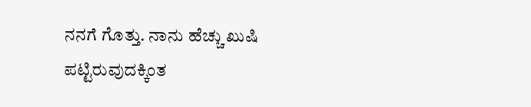ನನಗೆ ಗೊತ್ತು. ನಾನು ಹೆಚ್ಚು ಖುಷಿ ಪಟ್ಟಿರುವುದಕ್ಕಿಂತ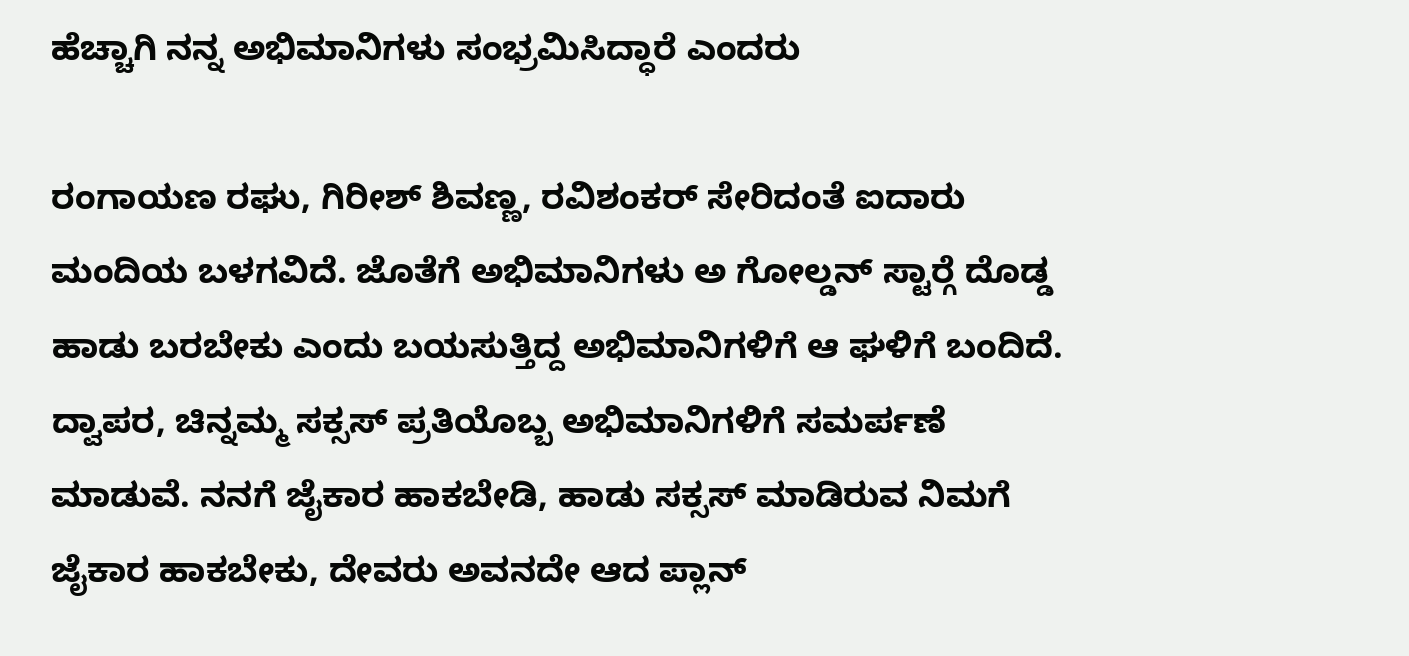ಹೆಚ್ಚಾಗಿ ನನ್ನ ಅಭಿಮಾನಿಗಳು ಸಂಭ್ರಮಿಸಿದ್ಧಾರೆ ಎಂದರು

ರಂಗಾಯಣ ರಘು, ಗಿರೀಶ್ ಶಿವಣ್ಣ, ರವಿಶಂಕರ್ ಸೇರಿದಂತೆ ಐದಾರು ಮಂದಿಯ ಬಳಗವಿದೆ. ಜೊತೆಗೆ ಅಭಿಮಾನಿಗಳು ಅ ಗೋಲ್ಡನ್ ಸ್ಟಾರ್‍ಗೆ ದೊಡ್ಡ ಹಾಡು ಬರಬೇಕು ಎಂದು ಬಯಸುತ್ತಿದ್ದ ಅಭಿಮಾನಿಗಳಿಗೆ ಆ ಘಳಿಗೆ ಬಂದಿದೆ. ದ್ವಾಪರ, ಚಿನ್ನಮ್ಮ ಸಕ್ಸಸ್ ಪ್ರತಿಯೊಬ್ಬ ಅಭಿಮಾನಿಗಳಿಗೆ ಸಮರ್ಪಣೆ ಮಾಡುವೆ. ನನಗೆ ಜೈಕಾರ ಹಾಕಬೇಡಿ, ಹಾಡು ಸಕ್ಸಸ್ ಮಾಡಿರುವ ನಿಮಗೆ ಜೈಕಾರ ಹಾಕಬೇಕು, ದೇವರು ಅವನದೇ ಆದ ಪ್ಲಾನ್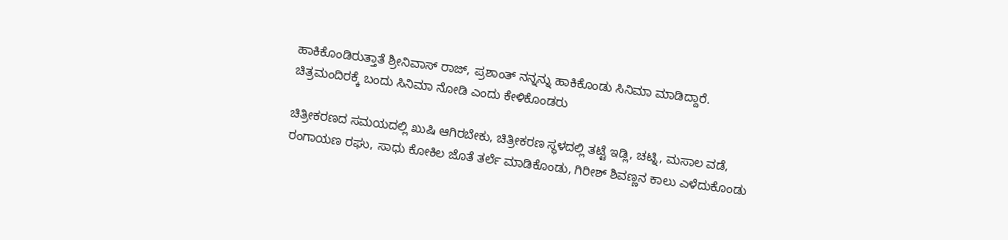ಹಾಕಿಕೊಂಡಿರುತ್ತಾತೆ ಶ್ರೀನಿವಾಸ್ ರಾಜ್, ಪ್ರಶಾಂತ್ ನನ್ನನ್ನು ಹಾಕಿಕೊಂಡು ಸಿನಿಮಾ ಮಾಡಿದ್ದಾರೆ. ಚಿತ್ರಮಂದಿರಕ್ಕೆ ಬಂದು ಸಿನಿಮಾ ನೋಡಿ ಎಂದು ಕೇಳಿಕೊಂಡರು

ಚಿತ್ರೀಕರಣದ ಸಮಯದಲ್ಲಿ ಖುಷಿ ಆಗಿರಬೇಕು, ಚಿತ್ರೀಕರಣ ಸ್ಥಳದಲ್ಲಿ ತಟ್ಟೆ ಇಡ್ಲಿ, ಚಟ್ನಿ, ಮಸಾಲ ವಡೆ, ರಂಗಾಯಣ ರಘು, ಸಾಧು ಕೋಕಿಲ ಜೊತೆ ತರ್ಲೆ ಮಾಡಿಕೊಂಡು, ಗಿರೀಶ್ ಶಿವಣ್ಣನ ಕಾಲು ಎಳೆದುಕೊಂಡು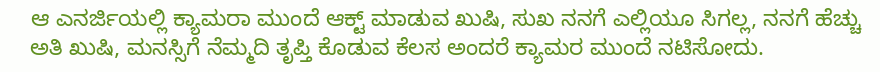ಆ ಎನರ್ಜಿಯಲ್ಲಿ ಕ್ಯಾಮರಾ ಮುಂದೆ ಆಕ್ಟ್ ಮಾಡುವ ಖುಷಿ, ಸುಖ ನನಗೆ ಎಲ್ಲಿಯೂ ಸಿಗಲ್ಲ, ನನಗೆ ಹೆಚ್ಚು ಅತಿ ಖುಷಿ, ಮನಸ್ಸಿಗೆ ನೆಮ್ಮದಿ ತೃಪ್ತಿ ಕೊಡುವ ಕೆಲಸ ಅಂದರೆ ಕ್ಯಾಮರ ಮುಂದೆ ನಟಿಸೋದು.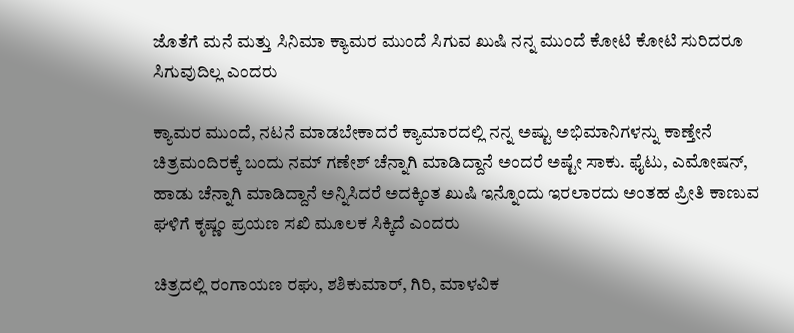ಜೊತೆಗೆ ಮನೆ ಮತ್ತು ಸಿನಿಮಾ ಕ್ಯಾಮರ ಮುಂದೆ ಸಿಗುವ ಖುಷಿ ನನ್ನ ಮುಂದೆ ಕೋಟಿ ಕೋಟಿ ಸುರಿದರೂ ಸಿಗುವುದಿಲ್ಲ ಎಂದರು

ಕ್ಯಾಮರ ಮುಂದೆ, ನಟನೆ ಮಾಡಬೇಕಾದರೆ ಕ್ಯಾಮಾರದಲ್ಲಿ ನನ್ನ ಅಷ್ಟು ಅಭಿಮಾನಿಗಳನ್ನು ಕಾಣ್ತೇನೆ ಚಿತ್ರಮಂದಿರಕ್ಕೆ ಬಂದು ನಮ್ ಗಣೇಶ್ ಚೆನ್ನಾಗಿ ಮಾಡಿದ್ದಾನೆ ಅಂದರೆ ಅಷ್ಟೇ ಸಾಕು. ಫೈಟು, ಎಮೋಷನ್, ಹಾಡು ಚೆನ್ನಾಗಿ ಮಾಡಿದ್ದಾನೆ ಅನ್ನಿಸಿದರೆ ಅದಕ್ಕಿಂತ ಖುಷಿ ಇನ್ನೊಂದು ಇರಲಾರದು ಅಂತಹ ಪ್ರೀತಿ ಕಾಣುವ ಘಳಿಗೆ ಕೃಷ್ಣಂ ಪ್ರಯಣ ಸಖಿ ಮೂಲಕ ಸಿಕ್ಕಿದೆ ಎಂದರು

ಚಿತ್ರದಲ್ಲಿ ರಂಗಾಯಣ ರಘು, ಶಶಿಕುಮಾರ್, ಗಿರಿ, ಮಾಳವಿಕ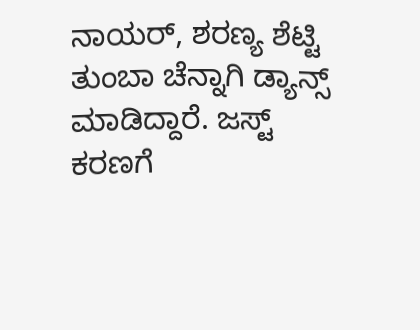ನಾಯರ್, ಶರಣ್ಯ ಶೆಟ್ಟಿ ತುಂಬಾ ಚೆನ್ನಾಗಿ ಡ್ಯಾನ್ಸ್ ಮಾಡಿದ್ದಾರೆ. ಜಸ್ಟ್ ಕರಣಗೆ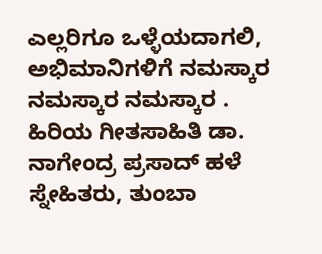ಎಲ್ಲರಿಗೂ ಒಳ್ಳೆಯದಾಗಲಿ, ಅಭಿಮಾನಿಗಳಿಗೆ ನಮಸ್ಕಾರ ನಮಸ್ಕಾರ ನಮಸ್ಕಾರ . ಹಿರಿಯ ಗೀತಸಾಹಿತಿ ಡಾ. ನಾಗೇಂದ್ರ ಪ್ರಸಾದ್ ಹಳೆ ಸ್ನೇಹಿತರು, ತುಂಬಾ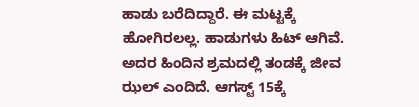ಹಾಡು ಬರೆದಿದ್ದಾರೆ. ಈ ಮಟ್ಟಕ್ಕೆ ಹೋಗಿರಲಲ್ಲ. ಹಾಡುಗಳು ಹಿಟ್ ಆಗಿವೆ. ಅದರ ಹಿಂದಿನ ಶ್ರಮದಲ್ಲಿ ತಂಡಕ್ಕೆ ಜೀವ ಝಲ್ ಎಂದಿದೆ. ಆಗಸ್ಟ್ 15ಕ್ಕೆ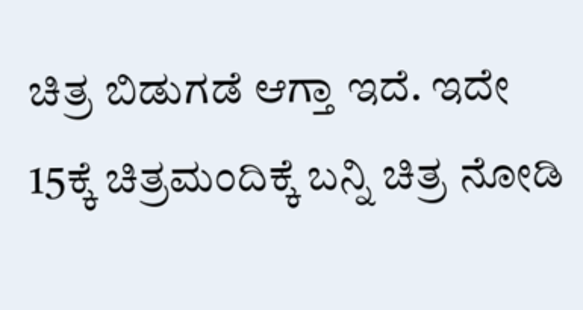ಚಿತ್ರ ಬಿಡುಗಡೆ ಆಗ್ತಾ ಇದೆ. ಇದೇ 15ಕ್ಕೆ ಚಿತ್ರಮಂದಿಕ್ಕೆ ಬನ್ನಿ ಚಿತ್ರ ನೋಡಿ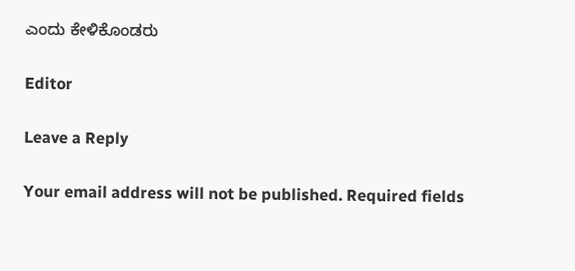ಎಂದು ಕೇಳಿಕೊಂಡರು

Editor

Leave a Reply

Your email address will not be published. Required fields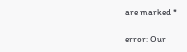are marked *

error: Our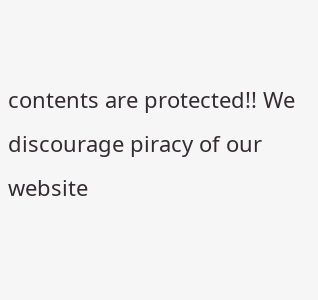contents are protected!! We discourage piracy of our website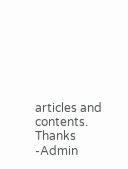articles and contents. Thanks -Admin